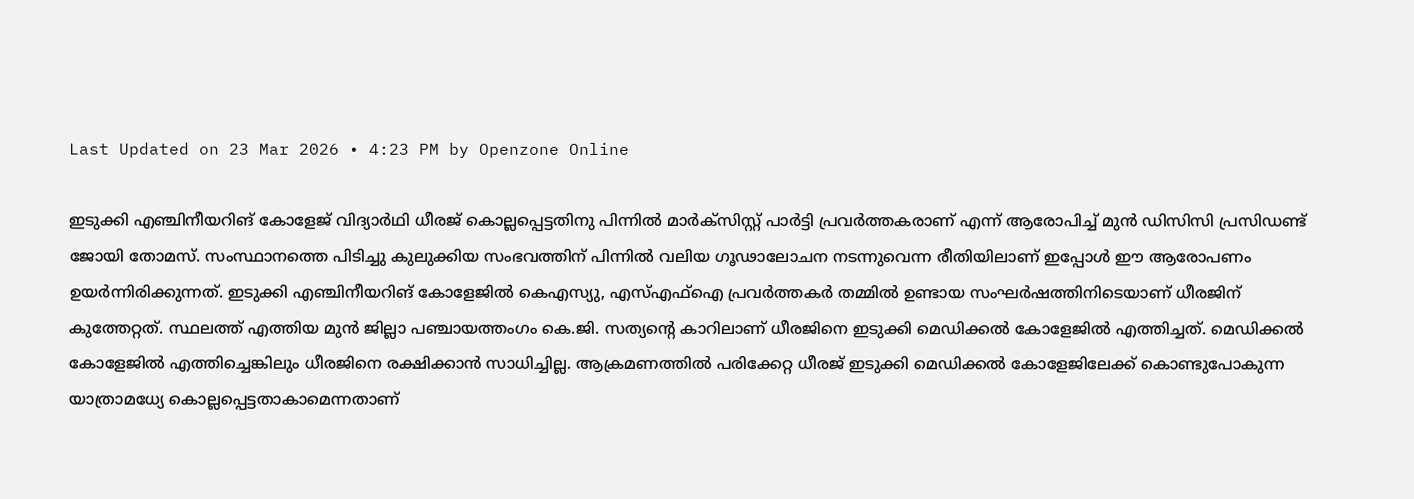Last Updated on 23 Mar 2026 • 4:23 PM by Openzone Online

ഇടുക്കി എഞ്ചിനീയറിങ് കോളേജ് വിദ്യാർഥി ധീരജ് കൊല്ലപ്പെട്ടതിനു പിന്നിൽ മാർക്സിസ്റ്റ് പാർട്ടി പ്രവർത്തകരാണ് എന്ന് ആരോപിച്ച് മുൻ ഡിസിസി പ്രസിഡണ്ട് ജോയി തോമസ്. സംസ്ഥാനത്തെ പിടിച്ചു കുലുക്കിയ സംഭവത്തിന് പിന്നിൽ വലിയ ഗൂഢാലോചന നടന്നുവെന്ന രീതിയിലാണ് ഇപ്പോൾ ഈ ആരോപണം ഉയർന്നിരിക്കുന്നത്. ഇടുക്കി എഞ്ചിനീയറിങ് കോളേജിൽ കെഎസ്യു, എസ്എഫ്ഐ പ്രവർത്തകർ തമ്മിൽ ഉണ്ടായ സംഘർഷത്തിനിടെയാണ് ധീരജിന് കുത്തേറ്റത്. സ്ഥലത്ത് എത്തിയ മുൻ ജില്ലാ പഞ്ചായത്തംഗം കെ.ജി. സത്യന്റെ കാറിലാണ് ധീരജിനെ ഇടുക്കി മെഡിക്കൽ കോളേജിൽ എത്തിച്ചത്. മെഡിക്കൽ കോളേജിൽ എത്തിച്ചെങ്കിലും ധീരജിനെ രക്ഷിക്കാൻ സാധിച്ചില്ല. ആക്രമണത്തിൽ പരിക്കേറ്റ ധീരജ് ഇടുക്കി മെഡിക്കൽ കോളേജിലേക്ക് കൊണ്ടുപോകുന്ന യാത്രാമധ്യേ കൊല്ലപ്പെട്ടതാകാമെന്നതാണ്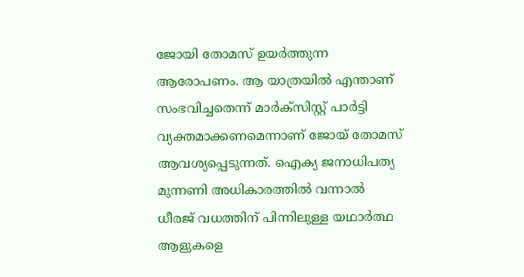ജോയി തോമസ് ഉയർത്തുന്ന ആരോപണം. ആ യാത്രയിൽ എന്താണ് സംഭവിച്ചതെന്ന് മാർക്സിസ്റ്റ് പാർട്ടി വ്യക്തമാക്കണമെന്നാണ് ജോയ് തോമസ് ആവശ്യപ്പെടുന്നത്. ഐക്യ ജനാധിപത്യ മുന്നണി അധികാരത്തിൽ വന്നാൽ ധീരജ് വധത്തിന് പിന്നിലുള്ള യഥാർത്ഥ ആളുകളെ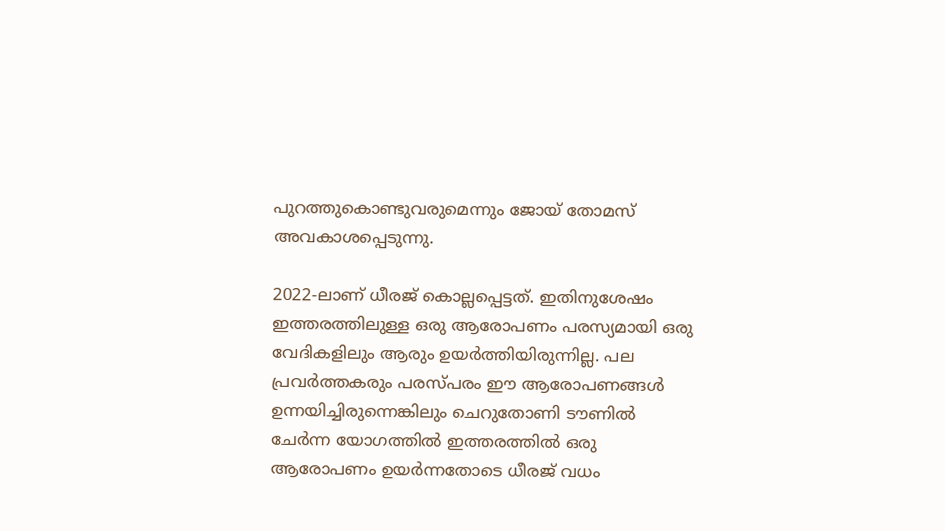പുറത്തുകൊണ്ടുവരുമെന്നും ജോയ് തോമസ് അവകാശപ്പെടുന്നു.

2022-ലാണ് ധീരജ് കൊല്ലപ്പെട്ടത്. ഇതിനുശേഷം ഇത്തരത്തിലുള്ള ഒരു ആരോപണം പരസ്യമായി ഒരു വേദികളിലും ആരും ഉയർത്തിയിരുന്നില്ല. പല പ്രവർത്തകരും പരസ്പരം ഈ ആരോപണങ്ങൾ ഉന്നയിച്ചിരുന്നെങ്കിലും ചെറുതോണി ടൗണിൽ ചേർന്ന യോഗത്തിൽ ഇത്തരത്തിൽ ഒരു ആരോപണം ഉയർന്നതോടെ ധീരജ് വധം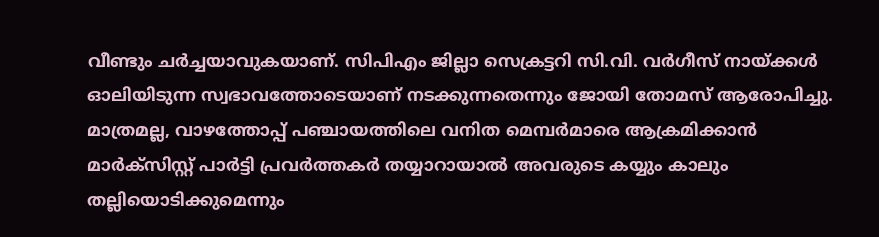വീണ്ടും ചർച്ചയാവുകയാണ്. സിപിഎം ജില്ലാ സെക്രട്ടറി സി.വി. വർഗീസ് നായ്ക്കൾ ഓലിയിടുന്ന സ്വഭാവത്തോടെയാണ് നടക്കുന്നതെന്നും ജോയി തോമസ് ആരോപിച്ചു. മാത്രമല്ല, വാഴത്തോപ്പ് പഞ്ചായത്തിലെ വനിത മെമ്പർമാരെ ആക്രമിക്കാൻ മാർക്സിസ്റ്റ് പാർട്ടി പ്രവർത്തകർ തയ്യാറായാൽ അവരുടെ കയ്യും കാലും തല്ലിയൊടിക്കുമെന്നും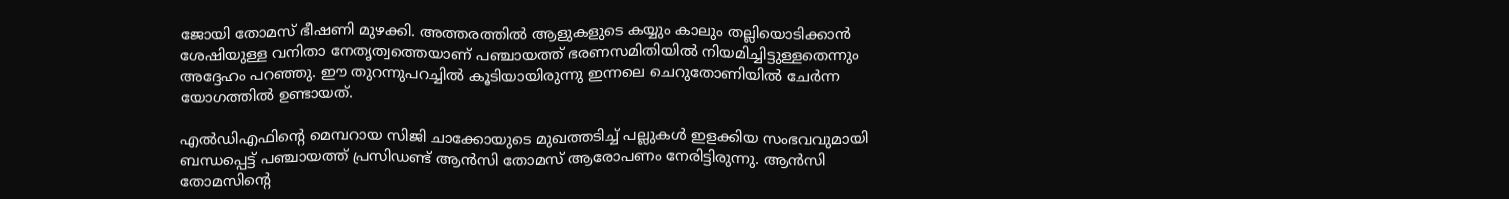ജോയി തോമസ് ഭീഷണി മുഴക്കി. അത്തരത്തിൽ ആളുകളുടെ കയ്യും കാലും തല്ലിയൊടിക്കാൻ ശേഷിയുള്ള വനിതാ നേതൃത്വത്തെയാണ് പഞ്ചായത്ത് ഭരണസമിതിയിൽ നിയമിച്ചിട്ടുള്ളതെന്നും അദ്ദേഹം പറഞ്ഞു. ഈ തുറന്നുപറച്ചിൽ കൂടിയായിരുന്നു ഇന്നലെ ചെറുതോണിയിൽ ചേർന്ന യോഗത്തിൽ ഉണ്ടായത്.

എൽഡിഎഫിന്റെ മെമ്പറായ സിജി ചാക്കോയുടെ മുഖത്തടിച്ച് പല്ലുകൾ ഇളക്കിയ സംഭവവുമായി ബന്ധപ്പെട്ട് പഞ്ചായത്ത് പ്രസിഡണ്ട് ആൻസി തോമസ് ആരോപണം നേരിട്ടിരുന്നു. ആൻസി തോമസിന്റെ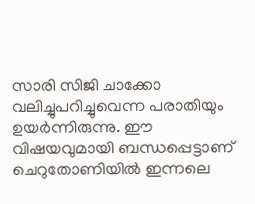സാരി സിജി ചാക്കോ വലിച്ചുപറിച്ചുവെന്ന പരാതിയും ഉയർന്നിരുന്നു. ഈ വിഷയവുമായി ബന്ധപ്പെട്ടാണ് ചെറുതോണിയിൽ ഇന്നലെ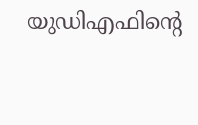യുഡിഎഫിന്റെ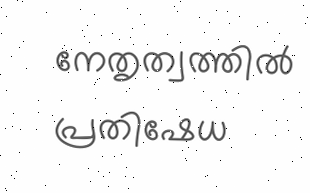നേതൃത്വത്തിൽ പ്രതിഷേധ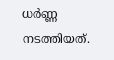ധർണ്ണ നടത്തിയത്.